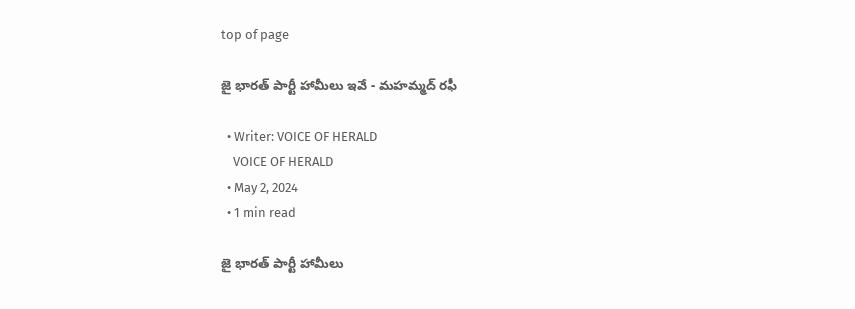top of page

జై భారత్ పార్టీ హామీలు ఇవే - మహమ్మద్ రఫీ

  • Writer: VOICE OF HERALD
    VOICE OF HERALD
  • May 2, 2024
  • 1 min read

జై భారత్ పార్టీ హామీలు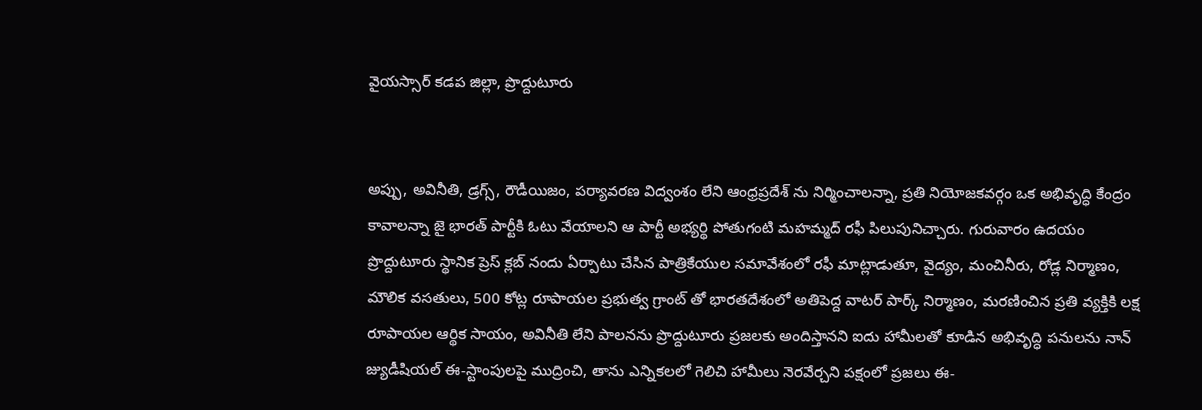వైయస్సార్ కడప జిల్లా, ప్రొద్దుటూరు


అప్పు, అవినీతి, డ్రగ్స్, రౌడీయిజం, పర్యావరణ విద్వంశం లేని ఆంధ్రప్రదేశ్ ను నిర్మించాలన్నా, ప్రతి నియోజకవర్గం ఒక అభివృద్ధి కేంద్రం కావాలన్నా జై భారత్ పార్టీకి ఓటు వేయాలని ఆ పార్టీ అభ్యర్థి పోతుగంటి మహమ్మద్ రఫీ పిలుపునిచ్చారు. గురువారం ఉదయం ప్రొద్దుటూరు స్థానిక ప్రెస్ క్లబ్ నందు ఏర్పాటు చేసిన పాత్రికేయుల సమావేశంలో రఫీ మాట్లాడుతూ, వైద్యం, మంచినీరు, రోడ్ల నిర్మాణం, మౌలిక వసతులు, 500 కోట్ల రూపాయల ప్రభుత్వ గ్రాంట్ తో భారతదేశంలో అతిపెద్ద వాటర్ పార్క్ నిర్మాణం, మరణించిన ప్రతి వ్యక్తికి లక్ష రూపాయల ఆర్థిక సాయం, అవినీతి లేని పాలనను ప్రొద్దుటూరు ప్రజలకు అందిస్తానని ఐదు హామీలతో కూడిన అభివృద్ధి పనులను నాన్ జ్యుడీషియల్ ఈ-స్టాంపులపై ముద్రించి, తాను ఎన్నికలలో గెలిచి హామీలు నెరవేర్చని పక్షంలో ప్రజలు ఈ-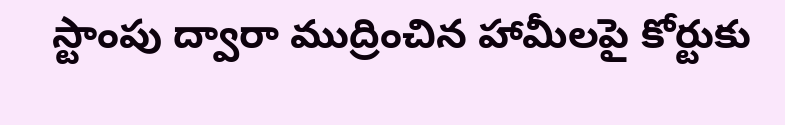స్టాంపు ద్వారా ముద్రించిన హామీలపై కోర్టుకు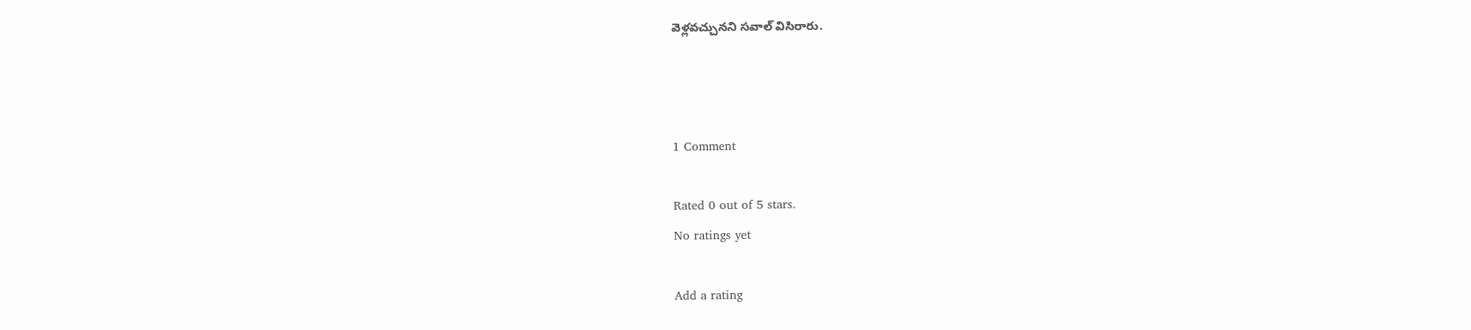వెళ్లవచ్చునని సవాల్ విసిరారు.



1 Comment

Rated 0 out of 5 stars.
No ratings yet

Add a rating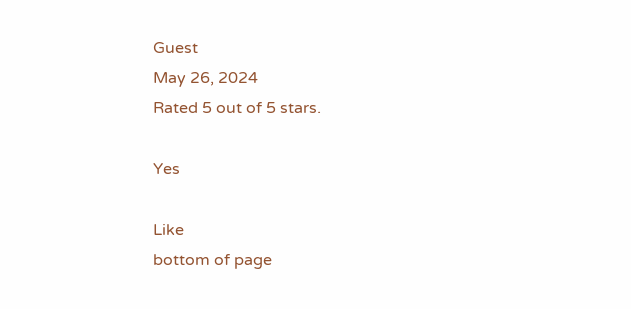Guest
May 26, 2024
Rated 5 out of 5 stars.

Yes

Like
bottom of page